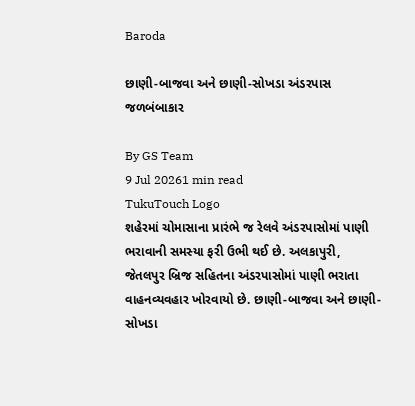Baroda

છાણી-બાજવા અને છાણી-સોખડા અંડરપાસ જળબંબાકાર

By GS Team
9 Jul 20261 min read
TukuTouch Logo
શહેરમાં ચોમાસાના પ્રારંભે જ રેલવે અંડરપાસોમાં પાણી ભરાવાની સમસ્યા ફરી ઉભી થઈ છે. અલકાપુરી, જેતલપુર બ્રિજ સહિતના અંડરપાસોમાં પાણી ભરાતા વાહનવ્યવહાર ખોરવાયો છે. છાણી-બાજવા અને છાણી-સોખડા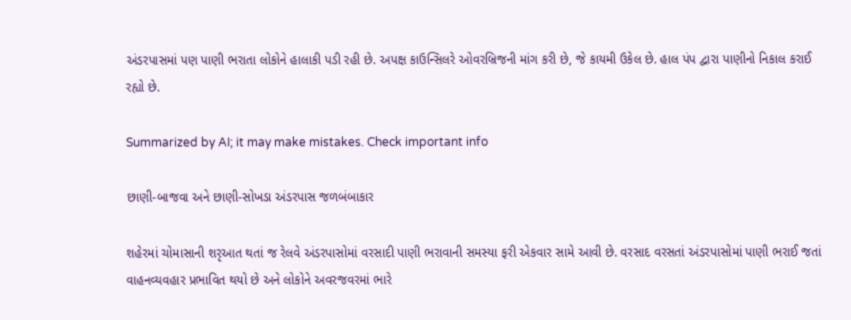અંડરપાસમાં પણ પાણી ભરાતા લોકોને હાલાકી પડી રહી છે. અપક્ષ કાઉન્સિલરે ઓવરબ્રિજની માંગ કરી છે, જે કાયમી ઉકેલ છે. હાલ પંપ દ્વારા પાણીનો નિકાલ કરાઈ રહ્યો છે.

Summarized by AI; it may make mistakes. Check important info

છાણી-બાજવા અને છાણી-સોખડા અંડરપાસ જળબંબાકાર

શહેરમાં ચોમાસાની શરૃઆત થતાં જ રેલવે અંડરપાસોમાં વરસાદી પાણી ભરાવાની સમસ્યા ફરી એકવાર સામે આવી છે. વરસાદ વરસતાં અંડરપાસોમાં પાણી ભરાઈ જતાં વાહનવ્યવહાર પ્રભાવિત થયો છે અને લોકોને અવરજવરમાં ભારે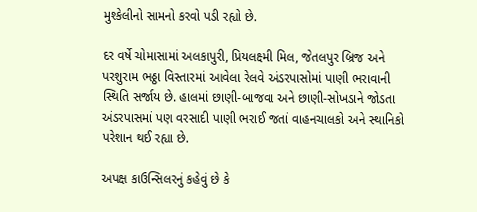મુશ્કેલીનો સામનો કરવો પડી રહ્યો છે.

દર વર્ષે ચોમાસામાં અલકાપુરી, પ્રિયલક્ષ્મી મિલ, જેતલપુર બ્રિજ અને પરશુરામ ભઠ્ઠા વિસ્તારમાં આવેલા રેલવે અંડરપાસોમાં પાણી ભરાવાની સ્થિતિ સર્જાય છે. હાલમાં છાણી-બાજવા અને છાણી-સોખડાને જોડતા અંડરપાસમાં પણ વરસાદી પાણી ભરાઈ જતાં વાહનચાલકો અને સ્થાનિકો પરેશાન થઈ રહ્યા છે.

અપક્ષ કાઉન્સિલરનું કહેવું છે કે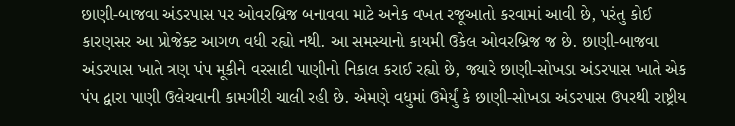છાણી-બાજવા અંડરપાસ પર ઓવરબ્રિજ બનાવવા માટે અનેક વખત રજૂઆતો કરવામાં આવી છે, પરંતુ કોઈ કારણસર આ પ્રોજેક્ટ આગળ વધી રહ્યો નથી. આ સમસ્યાનો કાયમી ઉકેલ ઓવરબ્રિજ જ છે. છાણી-બાજવા અંડરપાસ ખાતે ત્રણ પંપ મૂકીને વરસાદી પાણીનો નિકાલ કરાઈ રહ્યો છે, જ્યારે છાણી-સોખડા અંડરપાસ ખાતે એક પંપ દ્વારા પાણી ઉલેચવાની કામગીરી ચાલી રહી છે. એમણે વધુમાં ઉમેર્યું કે છાણી-સોખડા અંડરપાસ ઉપરથી રાષ્ટ્રીય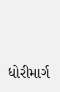ધોરીમાર્ગ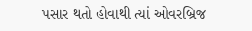પસાર થતો હોવાથી ત્યાં ઓવરબ્રિજ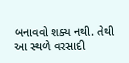બનાવવો શક્ય નથી. તેથી આ સ્થળે વરસાદી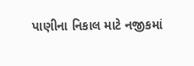પાણીના નિકાલ માટે નજીકમાં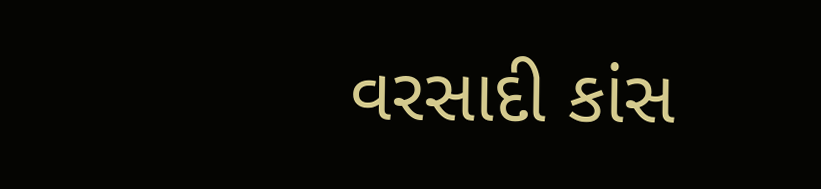વરસાદી કાંસ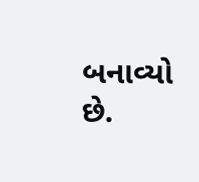બનાવ્યો છે.